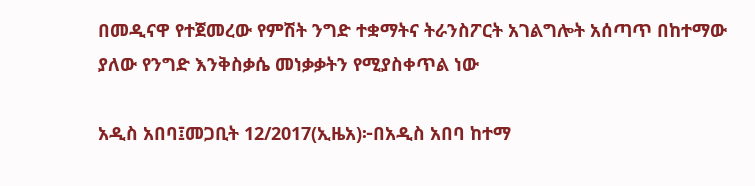በመዲናዋ የተጀመረው የምሽት ንግድ ተቋማትና ትራንስፖርት አገልግሎት አሰጣጥ በከተማው ያለው የንግድ እንቅስቃሴ መነቃቃትን የሚያስቀጥል ነው

አዲስ አበባ፤መጋቢት 12/2017(ኢዜአ)፦በአዲስ አበባ ከተማ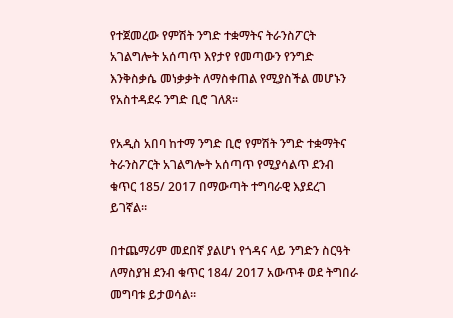የተጀመረው የምሽት ንግድ ተቋማትና ትራንስፖርት አገልግሎት አሰጣጥ እየታየ የመጣውን የንግድ እንቅስቃሴ መነቃቃት ለማስቀጠል የሚያስችል መሆኑን የአስተዳደሩ ንግድ ቢሮ ገለጸ፡፡

የአዲስ አበባ ከተማ ንግድ ቢሮ የምሽት ንግድ ተቋማትና ትራንስፖርት አገልግሎት አሰጣጥ የሚያሳልጥ ደንብ ቁጥር 185/ 2017 በማውጣት ተግባራዊ እያደረገ ይገኛል።

በተጨማሪም መደበኛ ያልሆነ የጎዳና ላይ ንግድን ስርዓት ለማስያዝ ደንብ ቁጥር 184/ 2017 አውጥቶ ወደ ትግበራ መግባቱ ይታወሳል፡፡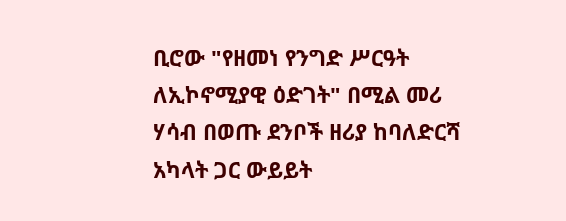ቢሮው "የዘመነ የንግድ ሥርዓት ለኢኮኖሚያዊ ዕድገት" በሚል መሪ ሃሳብ በወጡ ደንቦች ዘሪያ ከባለድርሻ አካላት ጋር ውይይት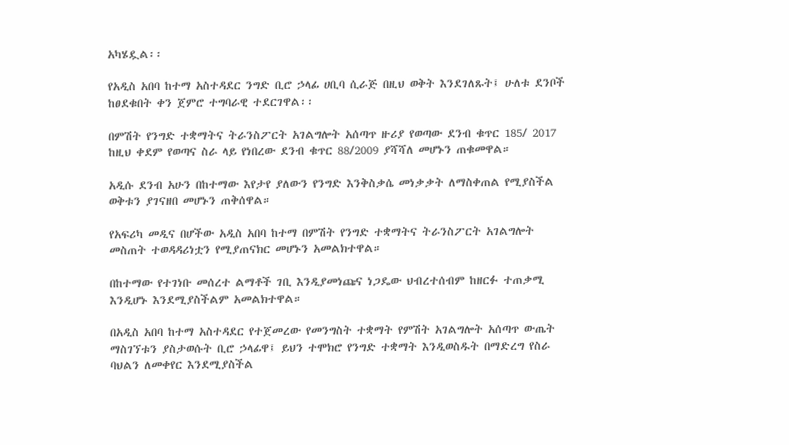አካሄዷል፡፡

የአዲስ አበባ ከተማ አስተዳደር ንግድ ቢሮ ኃላፊ ሀቢባ ሲራጅ በዚህ ወቅት እንደገለጹት፤ ሁለቱ ደንቦች ከፀደቁበት ቀን ጀምሮ ተግባራዊ ተደርገዋል፡፡

በምሽት የንግድ ተቋማትና ትራንስፖርት አገልግሎት አሰጣጥ ዙሪያ የወጣው ደንብ ቁጥር 185/ 2017 ከዚህ ቀደም የወጣና ስራ ላይ የነበረው ደንብ ቁጥር 88/2009 ያሻሻለ መሆኑን ጠቁመዋል።

አዲሱ ደንብ አሁን በከተማው እየታየ ያለውን የንግድ እንቅስቃሴ መነቃቃት ለማስቀጠል የሚያስችል ወቅቱን ያገናዘበ መሆኑን ጠቅሰዋል።

የአፍሪካ መዲና በሆችው አዲስ አበባ ከተማ በምሽት የንግድ ተቋማትና ትራንስፖርት አገልግሎት መስጠት ተወዳዳሪነቷን የሚያጠናክር መሆኑን አመልክተዋል።

በከተማው የተገነቡ መሰረተ ልማቶች ገቢ እንዲያመነጩና ነጋዴው ህብረተሰብም ከዘርፉ ተጠቃሚ እንዲሆኑ እንደሚያስችልም አመልክተዋል።

በአዲስ አበባ ከተማ አስተዳደር የተጀመረው የመንግስት ተቋማት የምሽት አገልግሎት አሰጣጥ ውጤት ማስገኘቱን ያስታወሱት ቢሮ ኃላፊዋ፤ ይህን ተሞክሮ የንግድ ተቋማት እንዲወስዱት በማድረግ የስራ ባህልን ለመቀየር እንደሚያስችል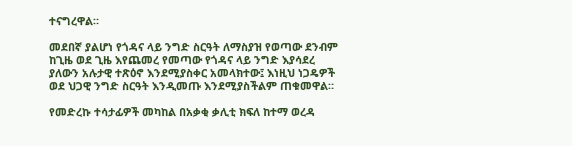ተናግረዋል።

መደበኛ ያልሆነ የጎዳና ላይ ንግድ ስርዓት ለማስያዝ የወጣው ደንብም ከጊዜ ወደ ጊዜ እየጨመረ የመጣው የጎዳና ላይ ንግድ እያሳደረ ያለውን አሉታዊ ተጽዕኖ እንደሚያስቀር አመላክተው፤ እነዚህ ነጋዴዎች ወደ ህጋዊ ንግድ ስርዓት እንዲመጡ እንደሚያስችልም ጠቁመዋል።

የመድረኩ ተሳታፊዎች መካከል በአቃቂ ቃሊቲ ክፍለ ከተማ ወረዳ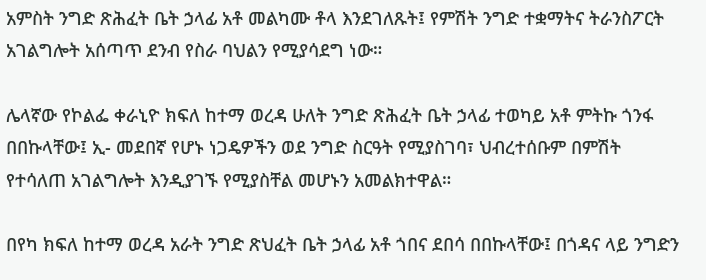አምስት ንግድ ጽሕፈት ቤት ኃላፊ አቶ መልካሙ ቶላ እንደገለጹት፤ የምሽት ንግድ ተቋማትና ትራንስፖርት አገልግሎት አሰጣጥ ደንብ የስራ ባህልን የሚያሳደግ ነው።

ሌላኛው የኮልፌ ቀራኒዮ ክፍለ ከተማ ወረዳ ሁለት ንግድ ጽሕፈት ቤት ኃላፊ ተወካይ አቶ ምትኩ ጎንፋ በበኩላቸው፤ ኢ- መደበኛ የሆኑ ነጋዴዎችን ወደ ንግድ ስርዓት የሚያስገባ፣ ህብረተሰቡም በምሽት የተሳለጠ አገልግሎት እንዲያገኙ የሚያስቸል መሆኑን አመልክተዋል።

በየካ ክፍለ ከተማ ወረዳ አራት ንግድ ጽህፈት ቤት ኃላፊ አቶ ጎበና ደበሳ በበኩላቸው፤ በጎዳና ላይ ንግድን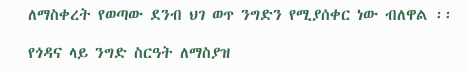ለማስቀረት የወጣው ደንብ ህገ ወጥ ንግድን የሚያሰቀር ነው ብለዋል ፡፡

የጎዳና ላይ ንግድ ስርዓት ለማስያዝ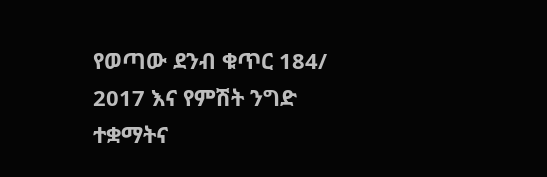የወጣው ደንብ ቁጥር 184/ 2017 እና የምሽት ንግድ ተቋማትና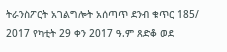ትራንስፖርት አገልግሎት አሰጣጥ ደንብ ቁጥር 185/ 2017 የካቲት 29 ቀን 2017 ዓ.ም ጸድቆ ወደ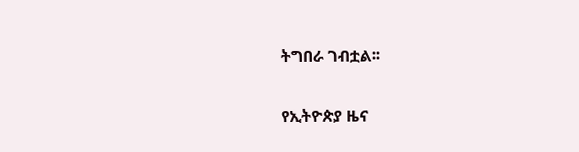ትግበራ ገብቷል፡፡

የኢትዮጵያ ዜና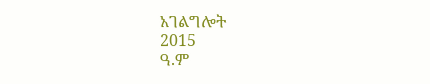አገልግሎት
2015
ዓ.ም